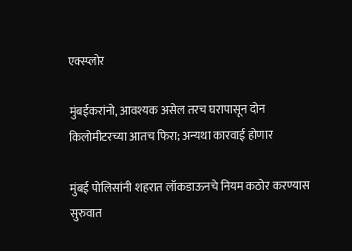एक्स्प्लोर

मुंबईकरांनो, आवश्यक असेल तरच घरापासून दोन किलोमीटरच्या आतच फिरा; अन्यथा कारवाई होणार

मुंबई पोलिसांनी शहरात लॉकडाऊनचे नियम कठोर करण्यास सुरुवात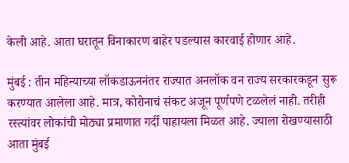केली आहे. आता घरातून विनाकारण बाहेर पडल्यास कारवाई होणार आहे.

मुंबई : तीन महिन्याच्या लॉकडाऊननंतर राज्यात अनलॉक वन राज्‍य सरकारकडून सुरू करण्यात आलेला आहे. मात्र, कोरोनाचं संकट अजून पूर्णपणे टळलेलं नाही. तरीही रस्त्यांवर लोकांची मोठ्या प्रमाणात गर्दी पाहायला मिळत आहे. ज्याला रोखण्यासाठी आता मुंबई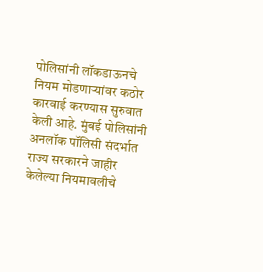पोलिसांनी लॉकडाऊनचे नियम मोडणाऱ्यांवर कठोर कारवाई करण्यास सुरुवात केली आहे. मुंबई पोलिसांनी अनलॉक पॉलिसी संदर्भात राज्य सरकारने जाहीर केलेल्या नियमावलीचे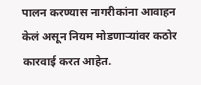पालन करण्यास नागरीकांना आवाहन केलं असून नियम मोडणाऱ्यांवर कठोर कारवाई करत आहेत.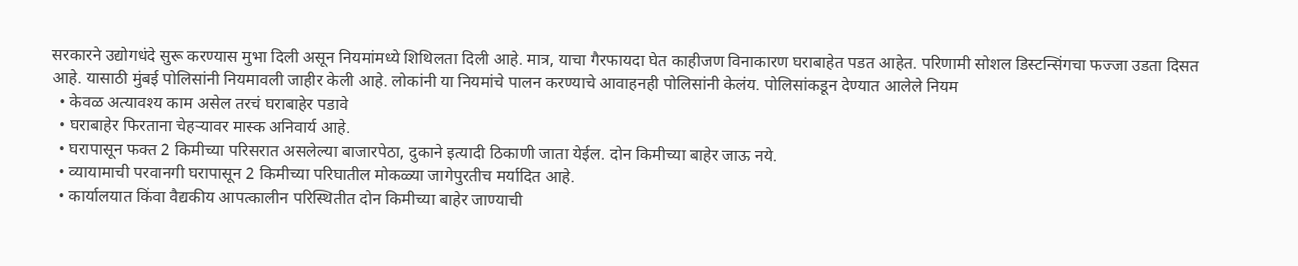सरकारने उद्योगधंदे सुरू करण्यास मुभा दिली असून नियमांमध्ये शिथिलता दिली आहे. मात्र, याचा गैरफायदा घेत काहीजण विनाकारण घराबाहेत पडत आहेत. परिणामी सोशल डिस्टन्सिंगचा फज्जा उडता दिसत आहे. यासाठी मुंबई पोलिसांनी नियमावली जाहीर केली आहे. लोकांनी या नियमांचे पालन करण्याचे आवाहनही पोलिसांनी केलंय. पोलिसांकडून देण्यात आलेले नियम
  • केवळ अत्यावश्य काम असेल तरचं घराबाहेर पडावे
  • घराबाहेर फिरताना चेहऱ्यावर मास्क अनिवार्य आहे.
  • घरापासून फक्त 2 किमीच्या परिसरात असलेल्या बाजारपेठा, दुकाने इत्यादी ठिकाणी जाता येईल. दोन किमीच्या बाहेर जाऊ नये.
  • व्यायामाची परवानगी घरापासून 2 किमीच्या परिघातील मोकळ्या जागेपुरतीच मर्यादित आहे.
  • कार्यालयात किंवा वैद्यकीय आपत्कालीन परिस्थितीत दोन किमीच्या बाहेर जाण्याची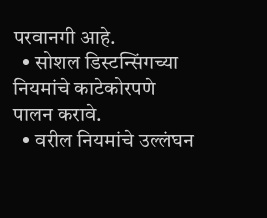परवानगी आहे.
  • सोशल डिस्टन्सिंगच्या नियमांचे काटेकोरपणे पालन करावे.
  • वरील नियमांचे उल्लंघन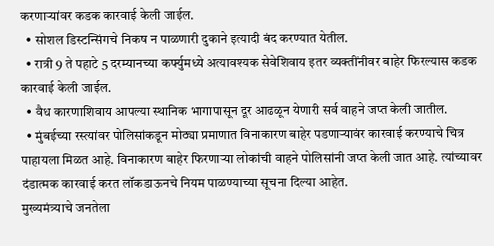करणाऱ्यांवर कडक कारवाई केली जाईल.
  • सोशल डिस्टन्सिंगचे निकष न पाळणारी दुकाने इत्यादी बंद करण्यात येतील.
  • रात्री 9 ते पहाटे 5 दरम्यानच्या कर्फ्युमध्ये अत्यावश्यक सेवेशिवाय इतर व्यक्तींनीवर बाहेर फिरल्यास कडक कारवाई केली जाईल.
  • वैध कारणाशिवाय आपल्या स्थानिक भागापासून दूर आढळून येणारी सर्व वाहने जप्त केली जातील.
  • मुंबईच्या रस्त्यांवर पोलिसांकडून मोठ्या प्रमाणात विनाकारण बाहेर पडणाऱ्यावंर कारवाई करण्याचे चित्र पाहायला मिळत आहे. विनाकारण बाहेर फिरणाऱ्या लोकांची वाहने पोलिसांनी जप्त केली जात आहे. त्यांच्यावर दंडात्मक कारवाई करत लॉकडाऊनचे नियम पाळण्याच्या सूचना दिल्या आहेत.
मुख्यमंत्र्याचे जनतेला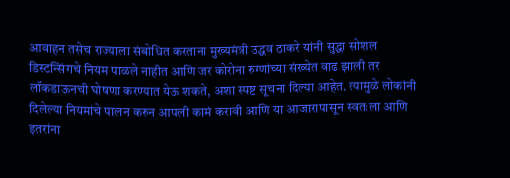आवाहन तसेच राज्याला संबोधित करताना मुख्यमंत्री उद्धव ठाकरे यांनी सुद्धा सोशल डिस्टन्सिंगचे नियम पाळले नाहीत आणि जर कोरोना रुग्णांच्या संख्येत वाढ झाली तर लॉकडाऊनची घोषणा करण्यात येऊ शकते, अशा स्पष्ट सूचना दिल्या आहेत. त्यामुळे लोकांनी दिलेल्या नियमांचे पालन करुन आपली कामं करावी आणि या आजारापासून स्वतःला आणि इतरांना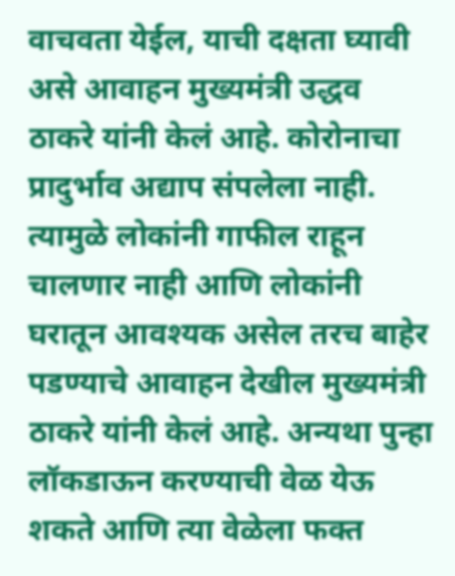वाचवता येईल, याची दक्षता घ्यावी असे आवाहन मुख्यमंत्री उद्धव ठाकरे यांनी केलं आहे. कोरोनाचा प्रादुर्भाव अद्याप संपलेला नाही. त्यामुळे लोकांनी गाफील राहून चालणार नाही आणि लोकांनी घरातून आवश्यक असेल तरच बाहेर पडण्याचे आवाहन देखील मुख्यमंत्री ठाकरे यांनी केलं आहे. अन्यथा पुन्हा लॉकडाऊन करण्याची वेळ येऊ शकते आणि त्या वेळेला फक्त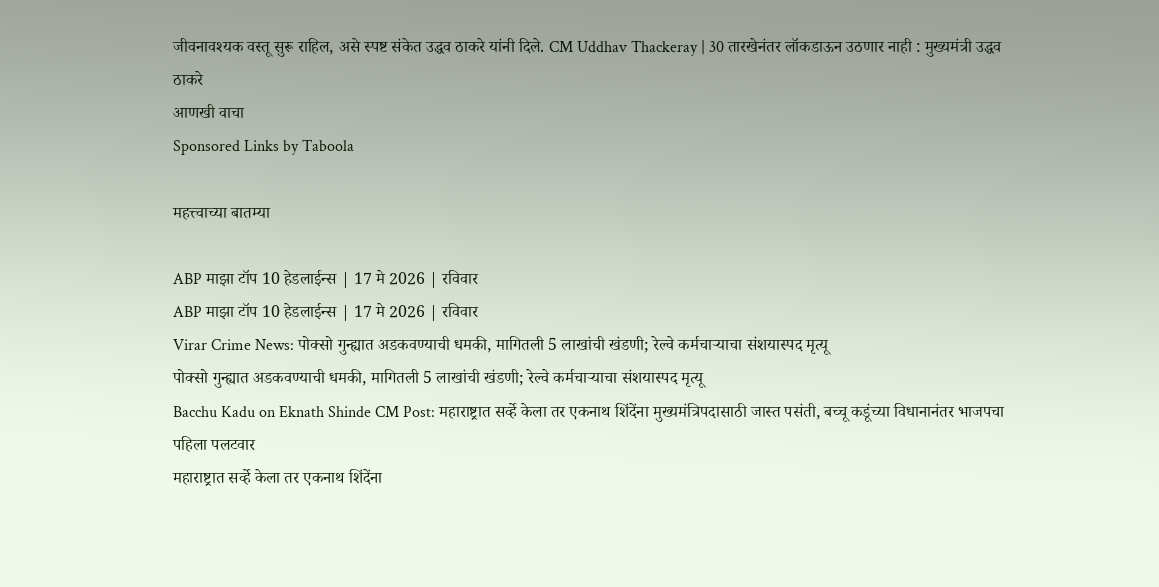जीवनावश्यक वस्तू सुरू राहिल, असे स्पष्ट संकेत उद्धव ठाकरे यांनी दिले. CM Uddhav Thackeray | 30 तारखेनंतर लॉकडाऊन उठणार नाही : मुख्यमंत्री उद्धव ठाकरे
आणखी वाचा
Sponsored Links by Taboola

महत्त्वाच्या बातम्या

ABP माझा टॉप 10 हेडलाईन्स | 17 मे 2026 | रविवार
ABP माझा टॉप 10 हेडलाईन्स | 17 मे 2026 | रविवार
Virar Crime News: पोक्सो गुन्ह्यात अडकवण्याची धमकी, मागितली 5 लाखांची खंडणी; रेल्वे कर्मचाऱ्याचा संशयास्पद मृत्यू
पोक्सो गुन्ह्यात अडकवण्याची धमकी, मागितली 5 लाखांची खंडणी; रेल्वे कर्मचाऱ्याचा संशयास्पद मृत्यू
Bacchu Kadu on Eknath Shinde CM Post: महाराष्ट्रात सर्व्हे केला तर एकनाथ शिंदेंना मुख्यमंत्रि‍पदासाठी जास्त पसंती, बच्चू कडूंच्या विधानानंतर भाजपचा पहिला पलटवार
महाराष्ट्रात सर्व्हे केला तर एकनाथ शिंदेंना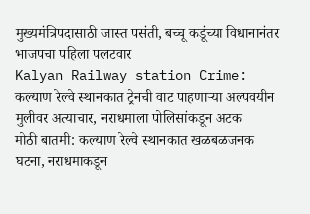मुख्यमंत्रि‍पदासाठी जास्त पसंती, बच्चू कडूंच्या विधानानंतर भाजपचा पहिला पलटवार
Kalyan Railway station Crime: कल्याण रेल्वे स्थानकात ट्रेनची वाट पाहणाऱ्या अल्पवयीन मुलीवर अत्याचार, नराधमाला पोलिसांकडून अटक
मोठी बातमी: कल्याण रेल्वे स्थानकात खळबळजनक घटना, नराधमाकडून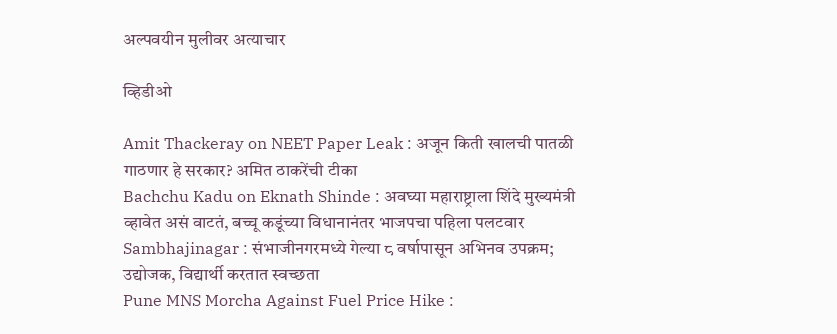अल्पवयीन मुलीवर अत्याचार

व्हिडीओ

Amit Thackeray on NEET Paper Leak : अजून किती खालची पातळी गाठणार हे सरकार? अमित ठाकरेंची टीका
Bachchu Kadu on Eknath Shinde : अवघ्या महाराष्ट्राला शिंदे मुख्यमंत्री व्हावेत असं वाटतं, बच्चू कडूंच्या विधानानंतर भाजपचा पहिला पलटवार
Sambhajinagar : संभाजीनगरमध्ये गेल्या ८ वर्षापासून अभिनव उपक्रम; उद्योजक, विद्यार्थी करतात स्वच्छता
Pune MNS Morcha Against Fuel Price Hike :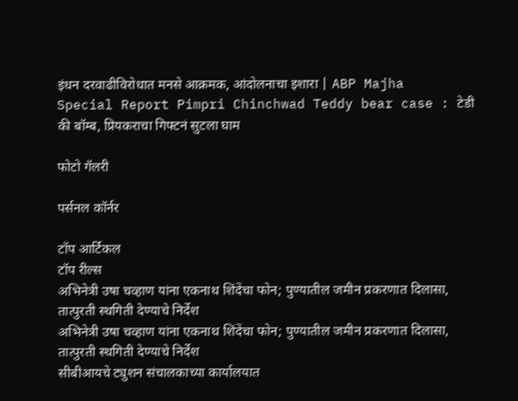इंधन दरवाढीविरोधात मनसे आक्रमक, आंदोलनाचा इशारा | ABP Majha
Special Report Pimpri Chinchwad Teddy bear case : टेडी की बॉम्ब, प्रियकराचा गिफ्टनं सुटला घाम

फोटो गॅलरी

पर्सनल कॉर्नर

टॉप आर्टिकल
टॉप रील्स
अभिनेत्री उषा चव्हाण यांना एकनाथ शिंदेंचा फोन; पुण्यातील जमीन प्रकरणात दिलासा, तात्पुरती स्थगिती देण्याचे निर्देश
अभिनेत्री उषा चव्हाण यांना एकनाथ शिंदेंचा फोन; पुण्यातील जमीन प्रकरणात दिलासा, तात्पुरती स्थगिती देण्याचे निर्देश
सीबीआयचे ट्युशन संचालकाच्या कार्यालयात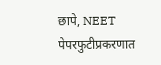छापे, NEET पेपरफुटीप्रकरणात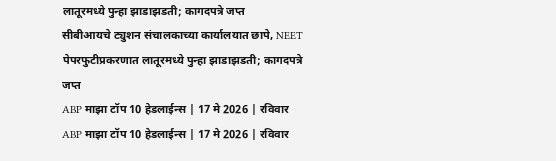लातूरमध्ये पुन्हा झाडाझडती; कागदपत्रे जप्त
सीबीआयचे ट्युशन संचालकाच्या कार्यालयात छापे, NEET पेपरफुटीप्रकरणात लातूरमध्ये पुन्हा झाडाझडती; कागदपत्रे जप्त
ABP माझा टॉप 10 हेडलाईन्स | 17 मे 2026 | रविवार
ABP माझा टॉप 10 हेडलाईन्स | 17 मे 2026 | रविवार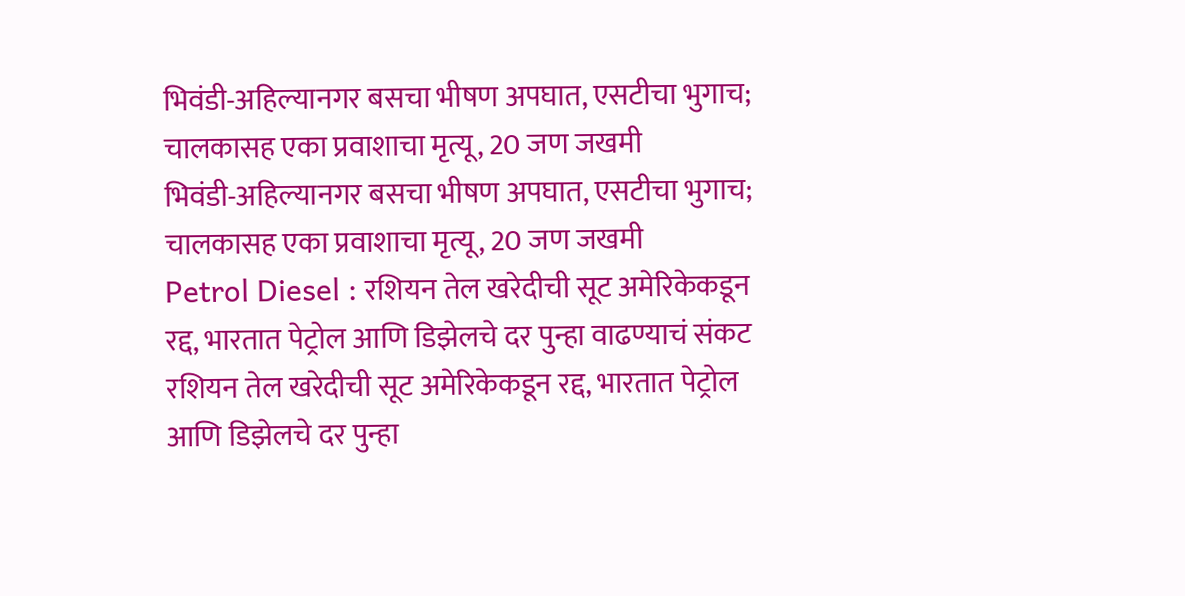भिवंडी-अहिल्यानगर बसचा भीषण अपघात, एसटीचा भुगाच; चालकासह एका प्रवाशाचा मृत्यू, 20 जण जखमी
भिवंडी-अहिल्यानगर बसचा भीषण अपघात, एसटीचा भुगाच; चालकासह एका प्रवाशाचा मृत्यू, 20 जण जखमी
Petrol Diesel : रशियन तेल खरेदीची सूट अमेरिकेकडून रद्द, भारतात पेट्रोल आणि डिझेलचे दर पुन्हा वाढण्याचं संकट
रशियन तेल खरेदीची सूट अमेरिकेकडून रद्द, भारतात पेट्रोल आणि डिझेलचे दर पुन्हा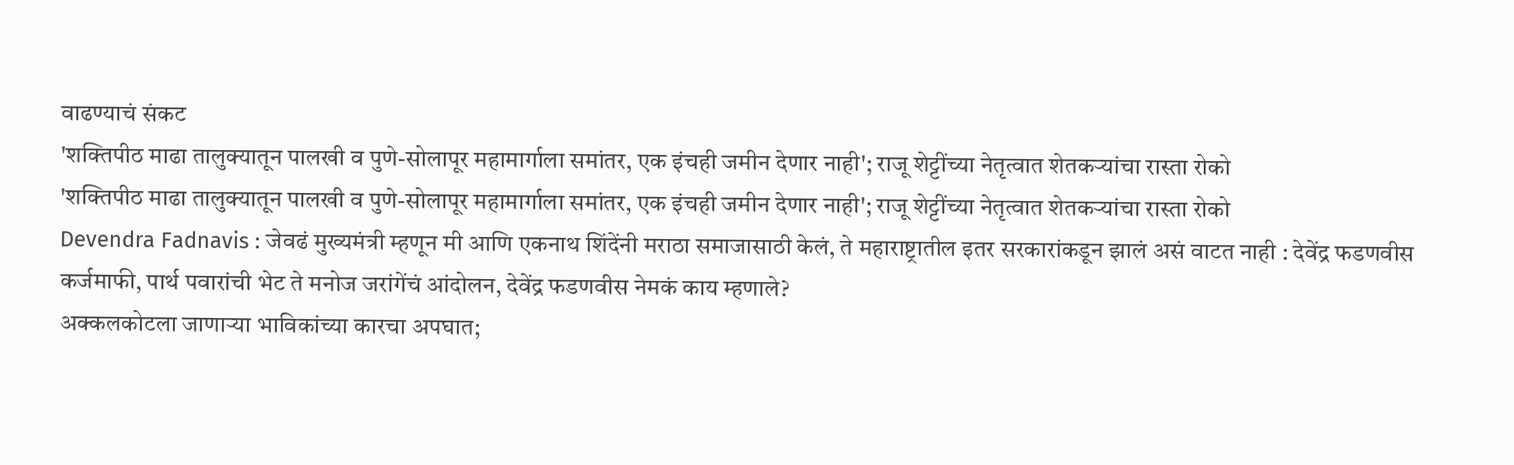वाढण्याचं संकट
'शक्तिपीठ माढा तालुक्यातून पालखी व पुणे-सोलापूर महामार्गाला समांतर, एक इंचही जमीन देणार नाही'; राजू शेट्टींच्या नेतृत्वात शेतकऱ्यांचा रास्ता रोको
'शक्तिपीठ माढा तालुक्यातून पालखी व पुणे-सोलापूर महामार्गाला समांतर, एक इंचही जमीन देणार नाही'; राजू शेट्टींच्या नेतृत्वात शेतकऱ्यांचा रास्ता रोको
Devendra Fadnavis : जेवढं मुख्यमंत्री म्हणून मी आणि एकनाथ शिंदेंनी मराठा समाजासाठी केलं, ते महाराष्ट्रातील इतर सरकारांकडून झालं असं वाटत नाही : देवेंद्र फडणवीस
कर्जमाफी, पार्थ पवारांची भेट ते मनोज जरांगेंचं आंदोलन, देवेंद्र फडणवीस नेमकं काय म्हणाले?
अक्कलकोटला जाणाऱ्या भाविकांच्या कारचा अपघात;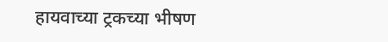हायवाच्या ट्रकच्या भीषण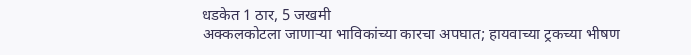धडकेत 1 ठार, 5 जखमी
अक्कलकोटला जाणाऱ्या भाविकांच्या कारचा अपघात; हायवाच्या ट्रकच्या भीषण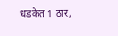धडकेत 1 ठार,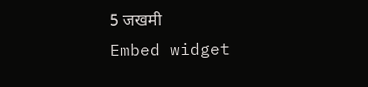5 जखमी
Embed widget